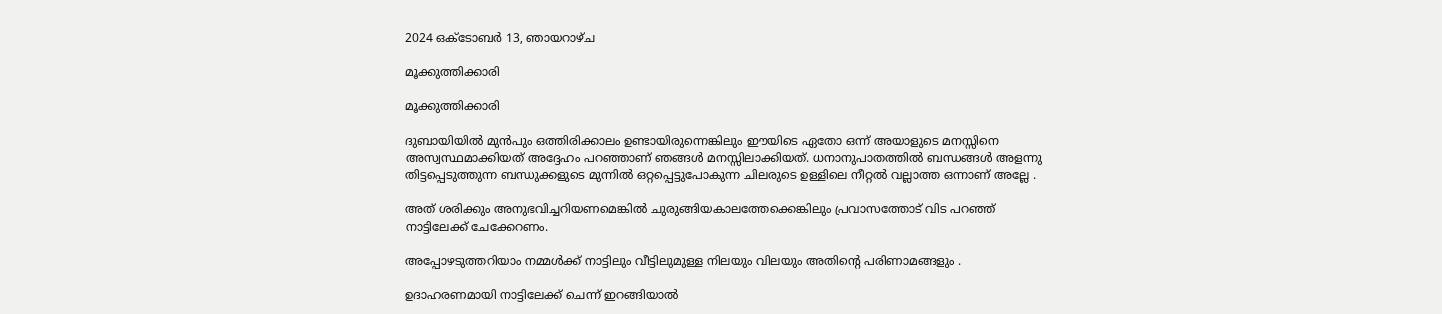2024 ഒക്‌ടോബർ 13, ഞായറാഴ്‌ച

മൂക്കുത്തിക്കാരി

മൂക്കുത്തിക്കാരി

ദുബായിയിൽ മുൻപും ഒത്തിരിക്കാലം ഉണ്ടായിരുന്നെങ്കിലും ഈയിടെ ഏതോ ഒന്ന് അയാളുടെ മനസ്സിനെ അസ്വസ്ഥമാക്കിയത് അദ്ദേഹം പറഞ്ഞാണ് ഞങ്ങൾ മനസ്സിലാക്കിയത്. ധനാനുപാതത്തിൽ ബന്ധങ്ങൾ അളന്നു തിട്ടപ്പെടുത്തുന്ന ബന്ധുക്കളുടെ മുന്നിൽ ഒറ്റപ്പെട്ടുപോകുന്ന ചിലരുടെ ഉള്ളിലെ നീറ്റൽ വല്ലാത്ത ഒന്നാണ് അല്ലേ .

അത് ശരിക്കും അനുഭവിച്ചറിയണമെങ്കിൽ ചുരുങ്ങിയകാലത്തേക്കെങ്കിലും പ്രവാസത്തോട് വിട പറഞ്ഞ് നാട്ടിലേക്ക് ചേക്കേറണം.

അപ്പോഴടുത്തറിയാം നമ്മൾക്ക് നാട്ടിലും വീട്ടിലുമുള്ള നിലയും വിലയും അതിൻ്റെ പരിണാമങ്ങളും .

ഉദാഹരണമായി നാട്ടിലേക്ക് ചെന്ന് ഇറങ്ങിയാൽ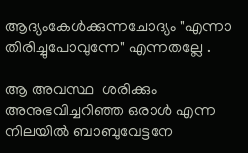ആദ്യംകേൾക്കുന്നചോദ്യം "എന്നാ തിരിച്ചുപോവുന്നേ" എന്നതല്ലേ .

ആ അവസ്ഥ  ശരിക്കും അനുഭവിച്ചറിഞ്ഞ ഒരാൾ എന്ന നിലയിൽ ബാബുവേട്ടനേ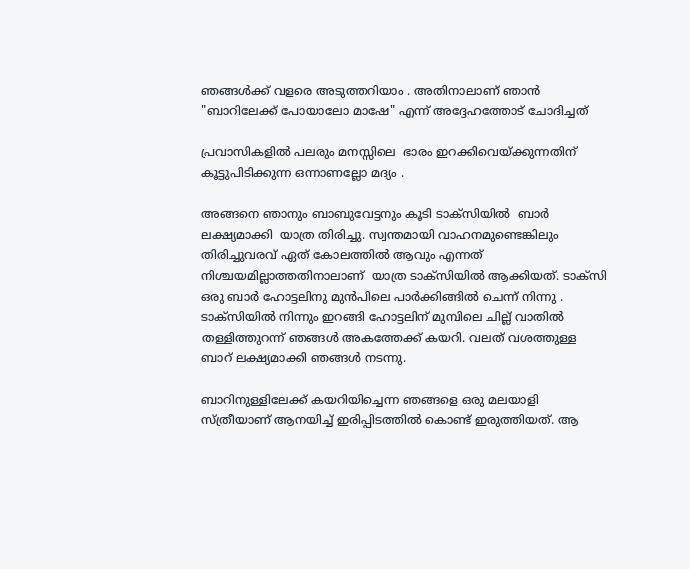ഞങ്ങൾക്ക് വളരെ അടുത്തറിയാം . അതിനാലാണ് ഞാൻ "ബാറിലേക്ക് പോയാലോ മാഷേ" എന്ന് അദ്ദേഹത്തോട് ചോദിച്ചത്

പ്രവാസികളിൽ പലരും മനസ്സിലെ  ഭാരം ഇറക്കിവെയ്ക്കുന്നതിന് കൂട്ടുപിടിക്കുന്ന ഒന്നാണല്ലോ മദ്യം .

അങ്ങനെ ഞാനും ബാബുവേട്ടനും കൂടി ടാക്സിയിൽ  ബാർ ലക്ഷ്യമാക്കി  യാത്ര തിരിച്ചു. സ്വന്തമായി വാഹനമുണ്ടെങ്കിലും തിരിച്ചുവരവ് ഏത് കോലത്തിൽ ആവും എന്നത് നിശ്ചയമില്ലാത്തതിനാലാണ്  യാത്ര ടാക്സിയിൽ ആക്കിയത്. ടാക്സി ഒരു ബാർ ഹോട്ടലിനു മുൻപിലെ പാർക്കിങ്ങിൽ ചെന്ന് നിന്നു .  ടാക്സിയിൽ നിന്നും ഇറങ്ങി ഹോട്ടലിന് മുമ്പിലെ ചില്ല് വാതിൽ തള്ളിത്തുറന്ന് ഞങ്ങൾ അകത്തേക്ക് കയറി. വലത് വശത്തുള്ള ബാറ് ലക്ഷ്യമാക്കി ഞങ്ങൾ നടന്നു.

ബാറിനുള്ളിലേക്ക് കയറിയിച്ചെന്ന ഞങ്ങളെ ഒരു മലയാളി സ്ത്രീയാണ് ആനയിച്ച് ഇരിപ്പിടത്തിൽ കൊണ്ട് ഇരുത്തിയത്. ആ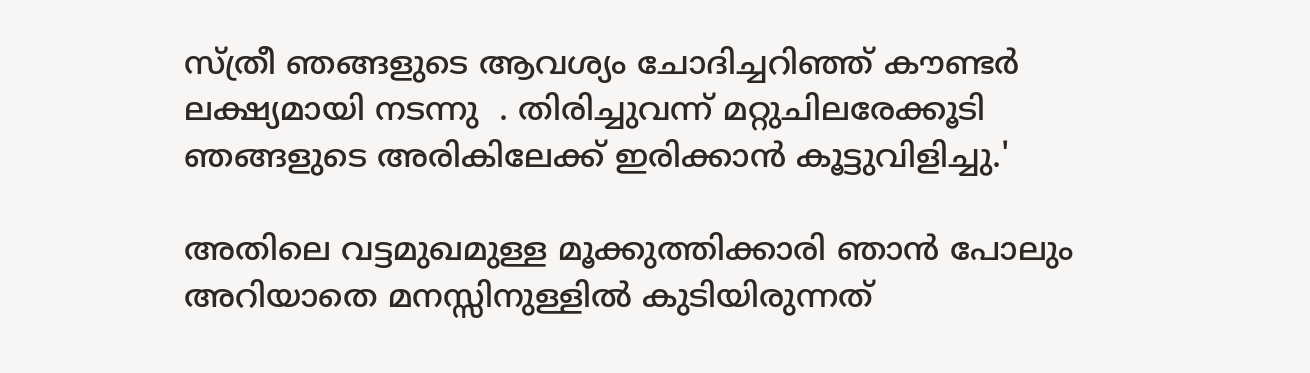സ്ത്രീ ഞങ്ങളുടെ ആവശ്യം ചോദിച്ചറിഞ്ഞ് കൗണ്ടർ ലക്ഷ്യമായി നടന്നു  . തിരിച്ചുവന്ന് മറ്റുചിലരേക്കൂടി ഞങ്ങളുടെ അരികിലേക്ക് ഇരിക്കാൻ കൂട്ടുവിളിച്ചു.'

അതിലെ വട്ടമുഖമുള്ള മൂക്കുത്തിക്കാരി ഞാൻ പോലും അറിയാതെ മനസ്സിനുള്ളിൽ കുടിയിരുന്നത്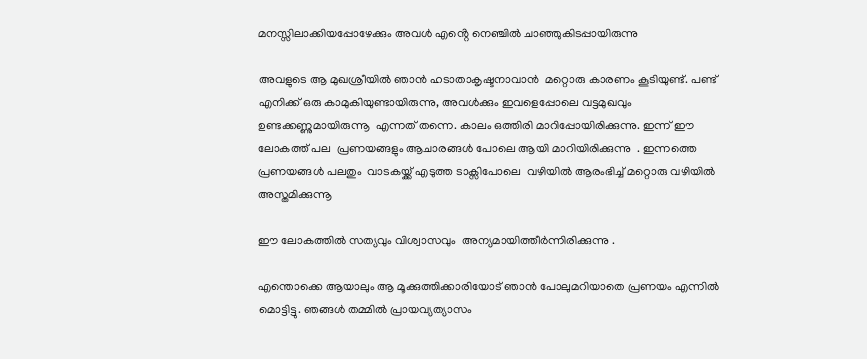മനസ്സിലാക്കിയപ്പോഴേക്കും അവൾ എൻ്റെ നെഞ്ചിൽ ചാഞ്ഞുകിടപ്പായിരുന്നു

അവളുടെ ആ മുഖശ്രീയിൽ ഞാൻ ഹടാതാകൃഷ്ടനാവാൻ  മറ്റൊരു കാരണം കൂടിയുണ്ട്. പണ്ട് എനിക്ക് ഒരു കാമുകിയുണ്ടായിരുന്നു, അവൾക്കും ഇവളെപ്പോലെ വട്ടമുഖവും ഉണ്ടക്കണ്ണുമായിരുന്നൂ  എന്നത് തന്നെ. കാലം ഒത്തിരി മാറിപ്പോയിരിക്കുന്നു. ഇന്ന് ഈ ലോകത്ത് പല  പ്രണയങ്ങളും ആചാരങ്ങൾ പോലെ ആയി മാറിയിരിക്കുന്നു  . ഇന്നത്തെ പ്രണയങ്ങൾ പലതും  വാടകയ്ക്ക് എടുത്ത ടാക്സിപോലെ  വഴിയിൽ ആരംഭിച്ച് മറ്റൊരു വഴിയിൽ അസ്തമിക്കുന്നൂ

ഈ ലോകത്തിൽ സത്യവും വിശ്വാസവും  അന്യമായിത്തീർന്നിരിക്കുന്നു .

എന്തൊക്കെ ആയാലും ആ മൂക്കുത്തിക്കാരിയോട് ഞാൻ പോലുമറിയാതെ പ്രണയം എന്നിൽ മൊട്ടിട്ടു. ഞങ്ങൾ തമ്മിൽ പ്രായവ്യത്യാസം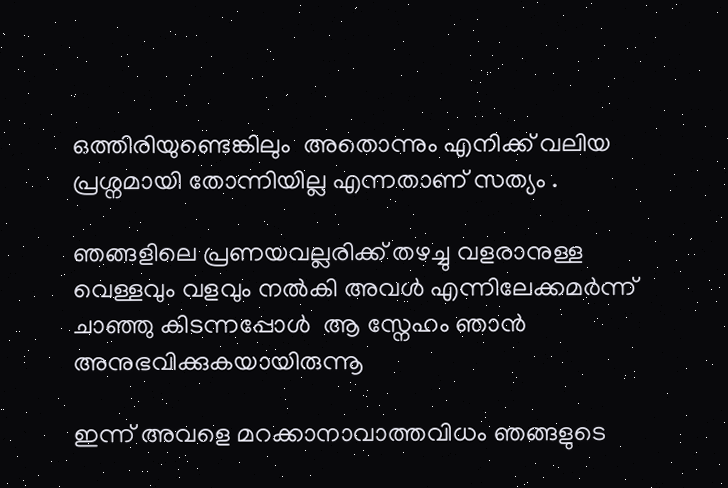ഒത്തിരിയുണ്ടെങ്കിലും  അതൊന്നും എനിക്ക് വലിയ പ്രശ്നമായി തോന്നിയില്ല എന്നതാണ് സത്യം .

ഞങ്ങളിലെ പ്രണയവല്ലരിക്ക് തഴച്ചു വളരാനുള്ള വെള്ളവും വളവും നൽകി അവൾ എന്നിലേക്കമർന്ന് ചാഞ്ഞു കിടന്നപ്പോൾ  ആ സ്നേഹം ഞാൻ അനുഭവിക്കുകയായിരുന്നൂ

ഇന്ന് അവളെ മറക്കാനാവാത്തവിധം ഞങ്ങളുടെ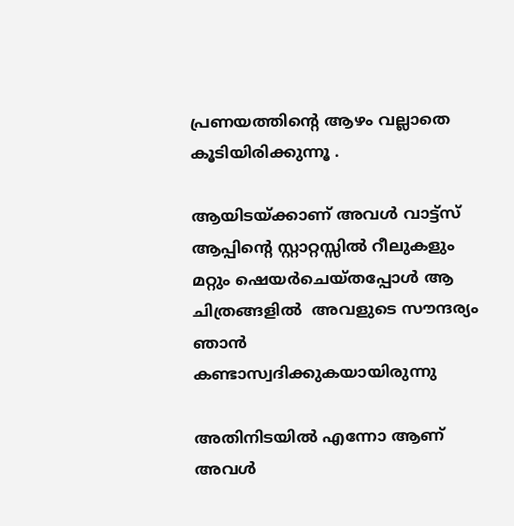പ്രണയത്തിൻ്റെ ആഴം വല്ലാതെ കൂടിയിരിക്കുന്നൂ .

ആയിടയ്ക്കാണ് അവൾ വാട്ട്സ് ആപ്പിൻ്റെ സ്റ്റാറ്റസ്സിൽ റീലുകളും മറ്റും ഷെയർചെയ്തപ്പോൾ ആ ചിത്രങ്ങളിൽ  അവളുടെ സൗന്ദര്യം  ഞാൻ കണ്ടാസ്വദിക്കുകയായിരുന്നു

അതിനിടയിൽ എന്നോ ആണ് അവൾ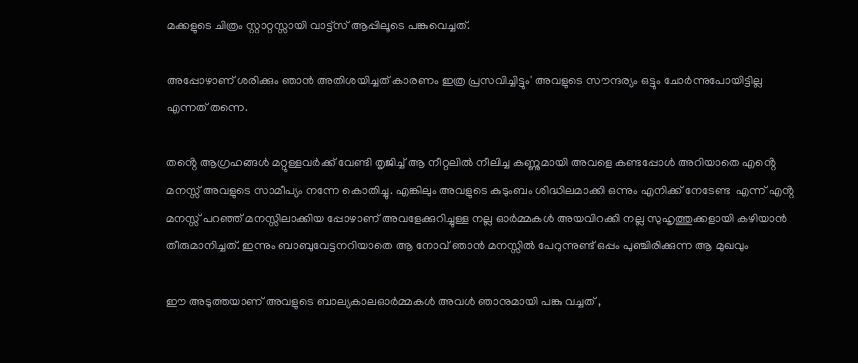മക്കളുടെ ചിത്രം സ്റ്റാറ്റസ്സായി വാട്ട്സ് ആപ്പിലൂടെ പങ്കുവെച്ചത്.

അപ്പോഴാണ് ശരിക്കും ഞാൻ അതിശയിച്ചത് കാരണം ഇത്ര പ്രസവിച്ചിട്ടും' അവളുടെ സൗന്ദര്യം ഒട്ടും ചോർന്നുപോയിട്ടില്ല എന്നത് തന്നെ.

തൻ്റെ ആഗ്രഹങ്ങൾ മറ്റുള്ളവർക്ക് വേണ്ടി തൃജിച്ച് ആ നീറ്റലിൽ നീലിച്ച കണ്ണുമായി അവളെ കണ്ടപ്പോൾ അറിയാതെ എൻ്റെ മനസ്സ് അവളുടെ സാമീപ്യം നന്നേ കൊതിച്ചു. എങ്കിലും അവളുടെ കുടുംബം ശിദ്ധിലമാക്കി ഒന്നും എനിക്ക് നേടേണ്ട  എന്ന് എൻ്റ മനസ്സ് പറഞ്ഞ് മനസ്സിലാക്കിയ പ്പോഴാണ് അവളേക്കുറിച്ചുള്ള നല്ല ഓർമ്മകൾ അയവിറക്കി നല്ല സുഹൃത്തുക്കളായി കഴിയാൻ തീരുമാനിച്ചത്. ഇന്നും ബാബുവേട്ടനറിയാതെ ആ നോവ് ഞാൻ മനസ്സിൽ പേറുന്നുണ്ട് ഒപ്പം പുഞ്ചിരിക്കുന്ന ആ മുഖവും

ഈ അടുത്തയാണ് അവളുടെ ബാല്യകാലഓർമ്മകൾ അവൾ ഞാനുമായി പങ്കു വച്ചത് ,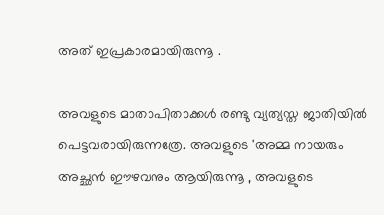അത് ഇപ്രകാരമായിരുന്നൂ .

അവളുടെ മാതാപിതാക്കൾ രണ്ടു വ്യത്യസ്ത ജാതിയിൽ പെട്ടവരായിരുന്നത്രേ. അവളുടെ 'അമ്മ നായരും അച്ഛൻ ഈഴവനും ആയിരുന്നൂ , അവളുടെ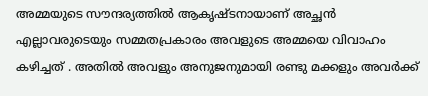അമ്മയുടെ സൗന്ദര്യത്തിൽ ആകൃഷ്ടനായാണ് അച്ഛൻ  എല്ലാവരുടെയും സമ്മതപ്രകാരം അവളുടെ അമ്മയെ വിവാഹം കഴിച്ചത് . അതിൽ അവളും അനുജനുമായി രണ്ടു മക്കളും അവർക്ക്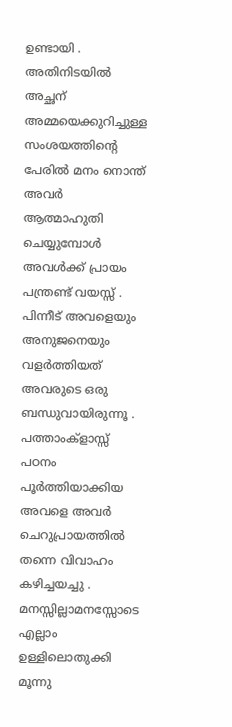ഉണ്ടായി . അതിനിടയിൽ അച്ഛന്  അമ്മയെക്കുറിച്ചുള്ള  സംശയത്തിന്റെ പേരിൽ മനം നൊന്ത് അവർ  ആത്മാഹുതി ചെയ്യുമ്പോൾ അവൾക്ക് പ്രായം പന്ത്രണ്ട് വയസ്സ് . പിന്നീട് അവളെയും അനുജനെയും വളർത്തിയത് അവരുടെ ഒരു ബന്ധുവായിരുന്നൂ . പത്താംക്‌ളാസ്സ്‌  പഠനം പൂർത്തിയാക്കിയ അവളെ അവർ ചെറുപ്രായത്തിൽ തന്നെ വിവാഹം കഴിച്ചയച്ചു . മനസ്സില്ലാമനസ്സോടെ എല്ലാം ഉള്ളിലൊതുക്കി മൂന്നു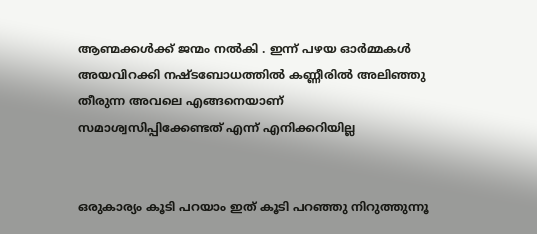ആണ്മക്കൾക്ക് ജന്മം നൽകി . ഇന്ന് പഴയ ഓർമ്മകൾ അയവിറക്കി നഷ്ടബോധത്തിൽ കണ്ണീരിൽ അലിഞ്ഞു തീരുന്ന അവലെ എങ്ങനെയാണ് സമാശ്വസിപ്പിക്കേണ്ടത് എന്ന് എനിക്കറിയില്ല


ഒരുകാര്യം കൂടി പറയാം ഇത് കൂടി പറഞ്ഞു നിറുത്തുന്നൂ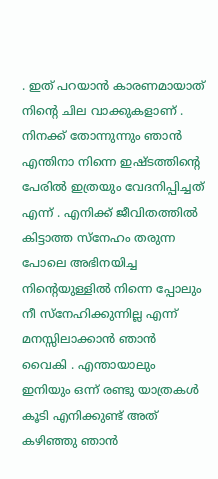. ഇത് പറയാൻ കാരണമായാത്‌ നിന്റെ ചില വാക്കുകളാണ് . നിനക്ക് തോന്നുന്നും ഞാൻ എന്തിനാ നിന്നെ ഇഷ്ടത്തിന്റെ പേരിൽ ഇത്രയും വേദനിപ്പിച്ചത് എന്ന് . എനിക്ക് ജീവിതത്തിൽ കിട്ടാത്ത സ്നേഹം തരുന്ന പോലെ അഭിനയിച്ച നിന്റെയുള്ളിൽ നിന്നെ പ്പോലും നീ സ്നേഹിക്കുന്നില്ല എന്ന് മനസ്സിലാക്കാൻ ഞാൻ വൈകി . എന്തായാലും ഇനിയും ഒന്ന് രണ്ടു യാത്രകൾ കൂടി എനിക്കുണ്ട് അത് കഴിഞ്ഞു ഞാൻ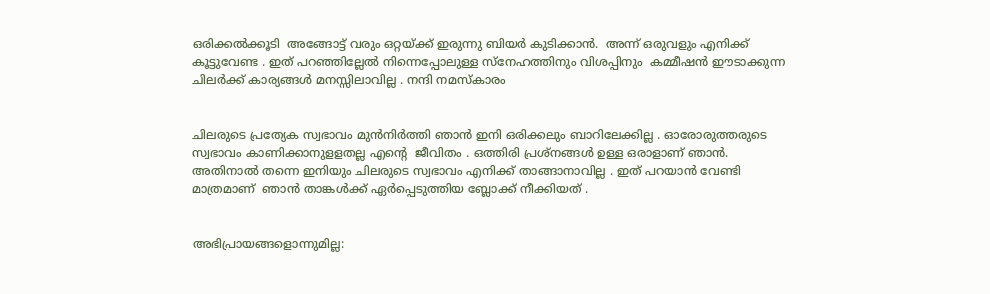ഒരിക്കൽക്കൂടി  അങ്ങോട്ട് വരും ഒറ്റയ്ക്ക് ഇരുന്നു ബിയർ കുടിക്കാൻ.  അന്ന് ഒരുവളും എനിക്ക് കൂട്ടുവേണ്ട . ഇത് പറഞ്ഞില്ലേൽ നിന്നെപ്പോലുള്ള സ്നേഹത്തിനും വിശപ്പിനും  കമ്മീഷൻ ഈടാക്കുന്ന ചിലർക്ക് കാര്യങ്ങൾ മനസ്സിലാവില്ല . നന്ദി നമസ്കാരം


ചിലരുടെ പ്രത്യേക സ്വഭാവം മുൻനിർത്തി ഞാൻ ഇനി ഒരിക്കലും ബാറിലേക്കില്ല . ഓരോരുത്തരുടെ സ്വഭാവം കാണിക്കാനുളളതല്ല എന്റെ  ജീവിതം . ഒത്തിരി പ്രശ്നങ്ങൾ ഉള്ള ഒരാളാണ് ഞാൻ. അതിനാൽ തന്നെ ഇനിയും ചിലരുടെ സ്വഭാവം എനിക്ക് താങ്ങാനാവില്ല . ഇത് പറയാൻ വേണ്ടി മാത്രമാണ്‌  ഞാൻ താങ്കൾക്ക് ഏർപ്പെടുത്തിയ ബ്ലോക്ക് നീക്കിയത് .


അഭിപ്രായങ്ങളൊന്നുമില്ല: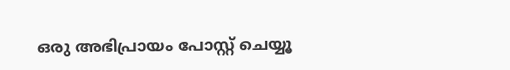ഒരു അഭിപ്രായം പോസ്റ്റ് ചെയ്യൂ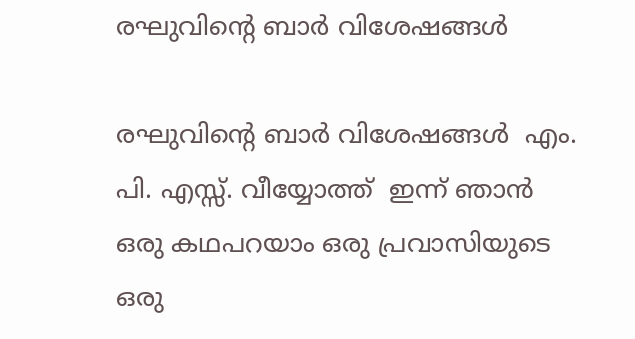രഘുവിന്റെ ബാർ വിശേഷങ്ങൾ

രഘുവിന്റെ ബാർ വിശേഷങ്ങൾ  എം. പി. എസ്സ്. വീയ്യോത്ത്  ഇന്ന് ഞാൻ ഒരു കഥപറയാം ഒരു പ്രവാസിയുടെ ഒരു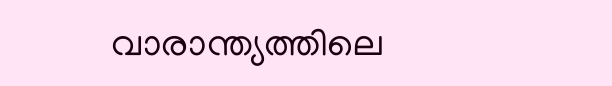വാരാന്ത്യത്തിലെ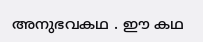അനുഭവകഥ . ഈ കഥ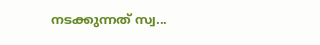നടക്കുന്നത് സ്വ...